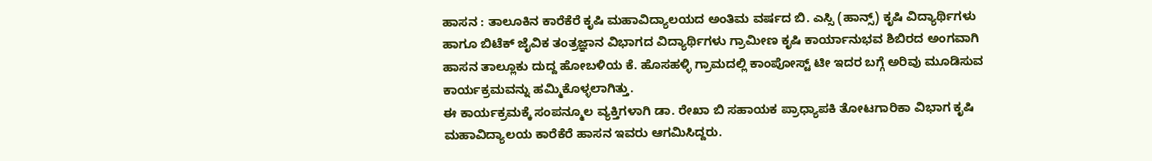ಹಾಸನ : ತಾಲೂಕಿನ ಕಾರೆಕೆರೆ ಕೃಷಿ ಮಹಾವಿದ್ಯಾಲಯದ ಅಂತಿಮ ವರ್ಷದ ಬಿ. ಎಸ್ಸಿ (ಹಾನ್ಸ್) ಕೃಷಿ ವಿದ್ಯಾರ್ಥಿಗಳು ಹಾಗೂ ಬಿಟೆಕ್ ಜೈವಿಕ ತಂತ್ರಜ್ಞಾನ ವಿಭಾಗದ ವಿದ್ಯಾರ್ಥಿಗಳು ಗ್ರಾಮೀಣ ಕೃಷಿ ಕಾರ್ಯಾನುಭವ ಶಿಬಿರದ ಅಂಗವಾಗಿ ಹಾಸನ ತಾಲ್ಲೂಕು ದುದ್ದ ಹೋಬಳಿಯ ಕೆ. ಹೊಸಹಳ್ಳಿ ಗ್ರಾಮದಲ್ಲಿ ಕಾಂಪೋಸ್ಟ್ ಟೀ ಇದರ ಬಗ್ಗೆ ಅರಿವು ಮೂಡಿಸುವ ಕಾರ್ಯಕ್ರಮವನ್ನು ಹಮ್ಮಿಕೊಳ್ಳಲಾಗಿತ್ತು.
ಈ ಕಾರ್ಯಕ್ರಮಕ್ಕೆ ಸಂಪನ್ಮೂಲ ವ್ಯಕ್ತಿಗಳಾಗಿ ಡಾ. ರೇಖಾ ಬಿ ಸಹಾಯಕ ಪ್ರಾಧ್ಯಾಪಕಿ ತೋಟಗಾರಿಕಾ ವಿಭಾಗ ಕೃಷಿ ಮಹಾವಿದ್ಯಾಲಯ ಕಾರೆಕೆರೆ ಹಾಸನ ಇವರು ಆಗಮಿಸಿದ್ದರು.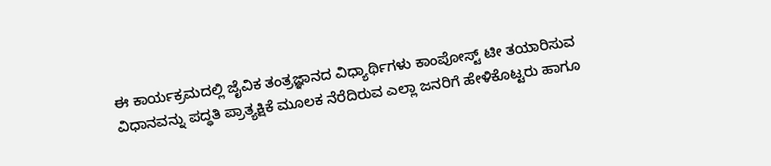ಈ ಕಾರ್ಯಕ್ರಮದಲ್ಲಿ ಜೈವಿಕ ತಂತ್ರಜ್ಞಾನದ ವಿಧ್ಯಾರ್ಥಿಗಳು ಕಾಂಪೋಸ್ಟ್ ಟೀ ತಯಾರಿಸುವ ವಿಧಾನವನ್ನು ಪದ್ಧತಿ ಪ್ರಾತ್ಯಕ್ಷಿಕೆ ಮೂಲಕ ನೆರೆದಿರುವ ಎಲ್ಲಾ ಜನರಿಗೆ ಹೇಳಿಕೊಟ್ಟರು ಹಾಗೂ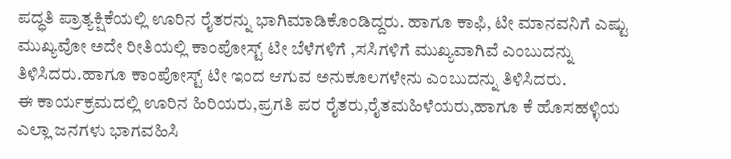ಪದ್ಧತಿ ಪ್ರಾತ್ಯಕ್ಷಿಕೆಯಲ್ಲಿ ಊರಿನ ರೈತರನ್ನು ಭಾಗಿಮಾಡಿಕೊಂಡಿದ್ದರು. ಹಾಗೂ ಕಾಫಿ, ಟೀ ಮಾನವನಿಗೆ ಎಷ್ಟು ಮುಖ್ಯವೋ ಅದೇ ರೀತಿಯಲ್ಲಿ ಕಾಂಪೋಸ್ಟ್ ಟೀ ಬೆಳೆಗಳಿಗೆ ,ಸಸಿಗಳಿಗೆ ಮುಖ್ಯವಾಗಿವೆ ಎಂಬುದನ್ನು ತಿಳಿಸಿದರು.ಹಾಗೂ ಕಾಂಪೋಸ್ಟ್ ಟೀ ಇಂದ ಆಗುವ ಅನುಕೂಲಗಳೇನು ಎಂಬುದನ್ನು ತಿಳಿಸಿದರು.
ಈ ಕಾರ್ಯಕ್ರಮದಲ್ಲಿ ಊರಿನ ಹಿರಿಯರು,ಪ್ರಗತಿ ಪರ ರೈತರು,ರೈತಮಹಿಳೆಯರು,ಹಾಗೂ ಕೆ ಹೊಸಹಳ್ಳಿಯ ಎಲ್ಲಾ ಜನಗಳು ಭಾಗವಹಿಸಿ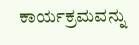ಕಾರ್ಯಕ್ರಮವನ್ನು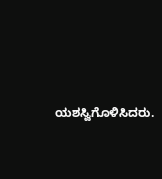ಯಶಸ್ವಿಗೊಳಿಸಿದರು.